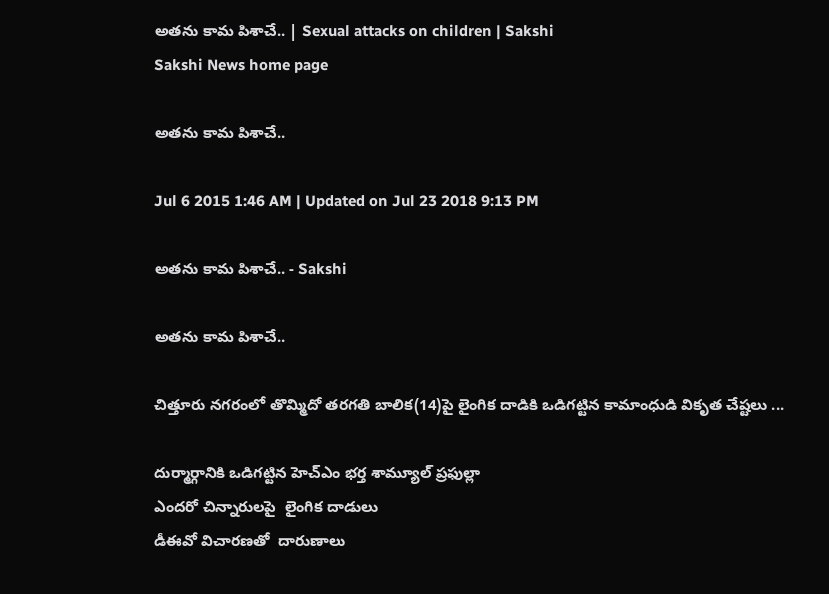అతను కామ పిశాచే.. | Sexual attacks on children | Sakshi
Sakshi News home page

అతను కామ పిశాచే..

Jul 6 2015 1:46 AM | Updated on Jul 23 2018 9:13 PM

అతను కామ పిశాచే.. - Sakshi

అతను కామ పిశాచే..

చిత్తూరు నగరంలో తొమ్మిదో తరగతి బాలిక(14)పై లైంగిక దాడికి ఒడిగట్టిన కామాంధుడి వికృత చేష్టలు ...

దుర్మార్గానికి ఒడిగట్టిన హెచ్‌ఎం భర్త శామ్యూల్ ప్రఫుల్లా
ఎందరో చిన్నారులపై  లైంగిక దాడులు
డీఈవో విచారణతో  దారుణాలు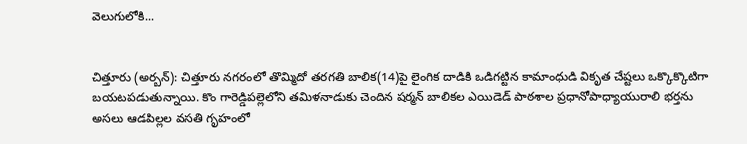వెలుగులోకి...


చిత్తూరు (అర్బన్): చిత్తూరు నగరంలో తొమ్మిదో తరగతి బాలిక(14)పై లైంగిక దాడికి ఒడిగట్టిన కామాంధుడి వికృత చేష్టలు ఒక్కొక్కొటిగా బయటపడుతున్నాయి. కొం గారెడ్డిపల్లెలోని తమిళనాడుకు చెందిన షర్మన్ బాలికల ఎయిడెడ్ పాఠశాల ప్రధానోపాధ్యాయురాలి భర్తను అసలు ఆడపిల్లల వసతి గృహంలో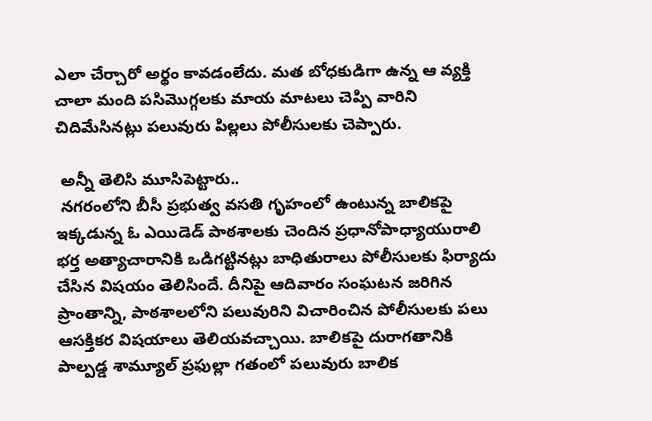ఎలా చేర్చారో అర్థం కావడంలేదు. మత బోధకుడిగా ఉన్న ఆ వ్యక్తి చాలా మంది పసిమొగ్గలకు మాయ మాటలు చెప్పి వారిని చిదిమేసినట్లు పలువురు పిల్లలు పోలీసులకు చెప్పారు.

 అన్నీ తెలిసి మూసిపెట్టారు..
 నగరంలోని బీసీ ప్రభుత్వ వసతి గృహంలో ఉంటున్న బాలికపై ఇక్కడున్న ఓ ఎయిడెడ్ పాఠశాలకు చెందిన ప్రధానోపాధ్యాయురాలి భర్త అత్యాచారానికి ఒడిగట్టినట్లు బాధితురాలు పోలీసులకు ఫిర్యాదు చేసిన విషయం తెలిసిందే. దీనిపై ఆదివారం సంఘటన జరిగిన ప్రాంతాన్ని, పాఠశాలలోని పలువురిని విచారించిన పోలీసులకు పలు ఆసక్తికర విషయాలు తెలియవచ్చాయి. బాలికపై దురాగతానికి పాల్పడ్డ శామ్యూల్ ప్రఫుల్లా గతంలో పలువురు బాలిక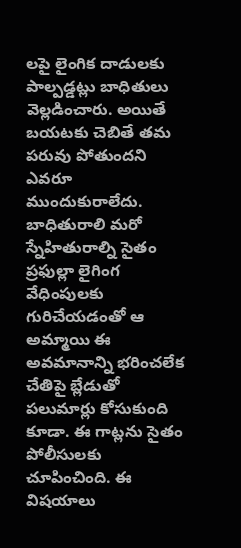లపై లైంగిక దాడులకు పాల్పడ్డట్లు బాధితులు వెల్లడించారు. అయితే బయటకు చెబితే తమ పరువు పోతుందని ఎవరూ ముందుకురాలేదు. బాధితురాలి మరో స్నేహితురాల్ని సైతం ప్రఫుల్లా లైగింగ వేధింపులకు గురిచేయడంతో ఆ అమ్మాయి ఈ అవమానాన్ని భరించలేక చేతిపై బ్లేడుతో పలుమార్లు కోసుకుంది కూడా. ఈ గాట్లను సైతం పోలీసులకు చూపించింది. ఈ విషయాలు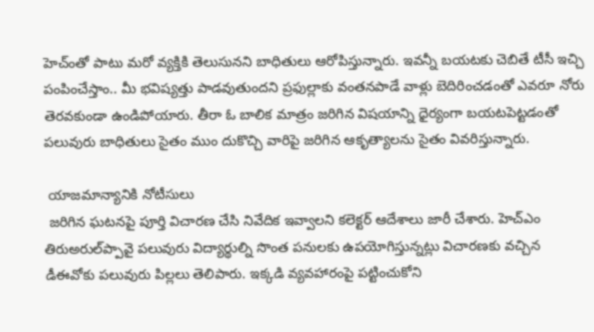హెచ్‌ంతో పాటు మరో వ్యక్తికి తెలుసునని బాధితులు ఆరోపిస్తున్నారు. ఇవన్నీ బయటకు చెబితే టీసీ ఇచ్చి పంపించేస్తాం.. మీ భవిష్యత్తు పాడవుతుందని ప్రఫుల్లాకు వంతనపాడే వాళ్లు బెదిరించడంతో ఎవరూ నోరు తెరవకుండా ఉండిపోయారు. తీరా ఓ బాలిక మాత్రం జరిగిన విషయాన్ని ధైర్యంగా బయటపెట్టడంతో పలువురు బాధితులు సైతం ముం దుకొచ్చి వారిపై జరిగిన ఆకృత్యాలను సైతం వివరిస్తున్నారు.

 యాజమాన్యానికి నోటీసులు
 జరిగిన ఘటనపై పూర్తి విచారణ చేసి నివేదిక ఇవ్వాలని కలెక్టర్ ఆదేశాలు జారీ చేశారు. హెచ్‌ఎం తిరుఅరుల్‌ప్పావై పలువురు విద్యార్థుల్ని సొంత పనులకు ఉపయోగిస్తున్నట్లు విచారణకు వచ్చిన డీఈవోకు పలువురు పిల్లలు తెలిపారు. ఇక్కడి వ్యవహారంపై పట్టించుకోని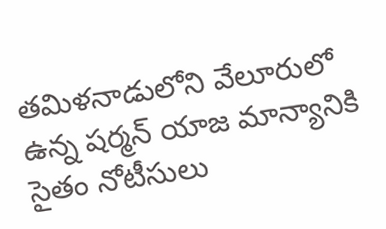తమిళనాడులోని వేలూరులో ఉన్న షర్మన్ యాజ మాన్యానికి సైతం నోటీసులు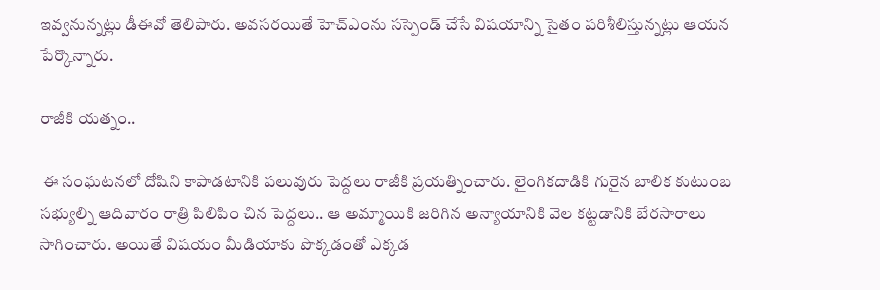ఇవ్వనున్నట్లు డీఈవో తెలిపారు. అవసరయితే హెచ్‌ఎంను సస్పెండ్ చేసే విషయాన్ని సైతం పరిశీలిస్తున్నట్లు ఆయన పేర్కొన్నారు.

రాజీకి యత్నం..

 ఈ సంఘటనలో దోషిని కాపాడటానికి పలువురు పెద్దలు రాజీకి ప్రయత్నించారు. లైంగికదాడికి గురైన బాలిక కుటుంబ సభ్యుల్ని ఆదివారం రాత్రి పిలిపిం చిన పెద్దలు.. ఆ అమ్మాయికి జరిగిన అన్యాయానికి వెల కట్టడానికి బేరసారాలు సాగించారు. అయితే విషయం మీడియాకు పొక్కడంతో ఎక్కడ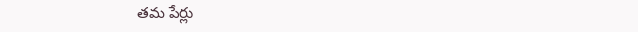తమ పేర్లు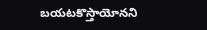బయటకొస్తాయోనని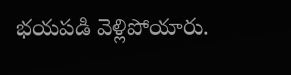భయపడి వెళ్లిపోయారు.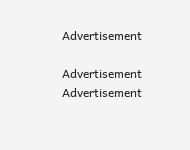Advertisement

Advertisement
Advertisement